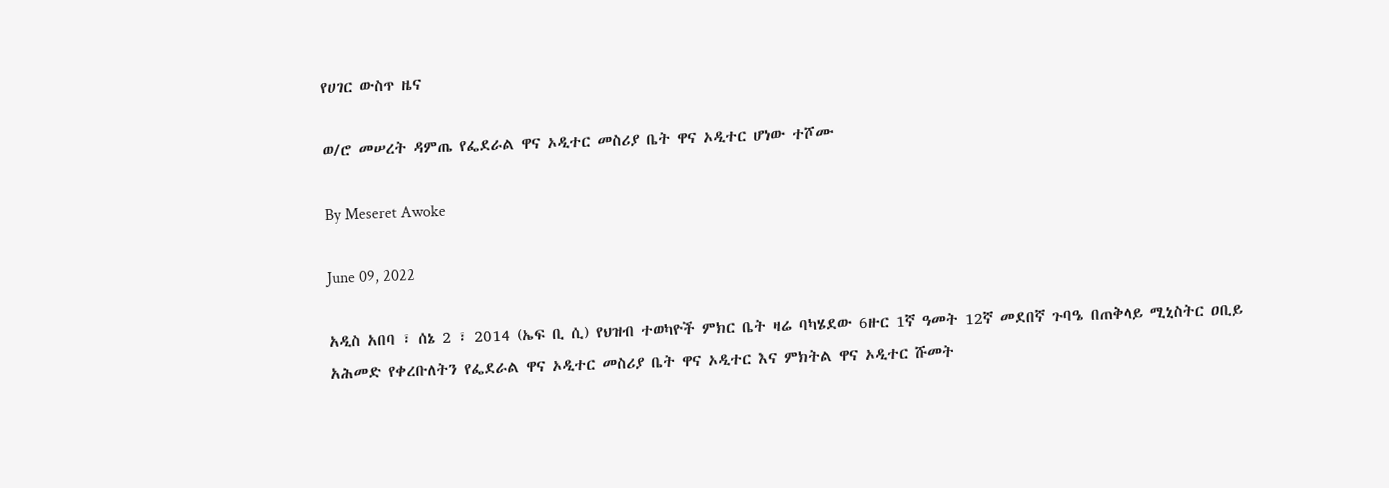የሀገር ውስጥ ዜና

ወ/ሮ መሠረት ዳምጤ የፌደራል ዋና ኦዲተር መስሪያ ቤት ዋና ኦዲተር ሆነው ተሾሙ

By Meseret Awoke

June 09, 2022

አዲስ አበባ ፣ ሰኔ 2 ፣ 2014 (ኤፍ ቢ ሲ) የህዝብ ተወካዮች ምክር ቤት ዛሬ ባካሄደው 6ዙር 1ኛ ዓመት 12ኛ መደበኛ ጉባዔ በጠቅላይ ሚኒስትር ዐቢይ አሕመድ የቀረቡለትን የፌደራል ዋና ኦዲተር መስሪያ ቤት ዋና ኦዲተር እና ምክትል ዋና ኦዲተር ሹመት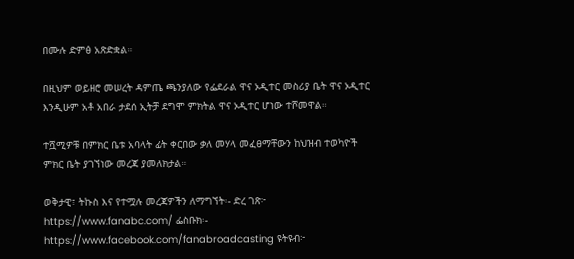በሙሉ ድምፅ አጽድቋል።

በዚህም ወይዘሮ መሠረት ዳምጤ ጫንያለው የፌደራል ዋና ኦዲተር መስሪያ ቤት ዋና ኦዲተር እንዲሁም አቶ አበራ ታደሰ ኢትቻ ደግሞ ምክትል ዋና ኦዲተር ሆነው ተሾመዋል።

ተሿሚዎቹ በምክር ቤቱ አባላት ፊት ቀርበው ቃለ መሃላ መፈፀማቸውን ከህዝብ ተወካዮች ምክር ቤት ያገኘነው መረጃ ያመለክታል።

ወቅታዊ፣ ትኩስ እና የተሟሉ መረጃዎችን ለማግኘት፡- ድረ ገጽ፦ https://www.fanabc.com/ ፌስቡክ፡- https://www.facebook.com/fanabroadcasting ዩትዩብ፦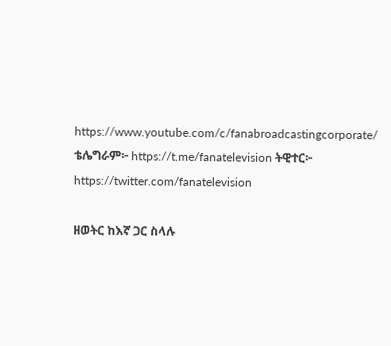https://www.youtube.com/c/fanabroadcastingcorporate/ ቴሌግራም፦ https://t.me/fanatelevision ትዊተር፦ https://twitter.com/fanatelevision

ዘወትር ከእኛ ጋር ስላሉ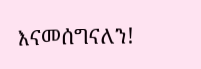እናመሰግናለን!